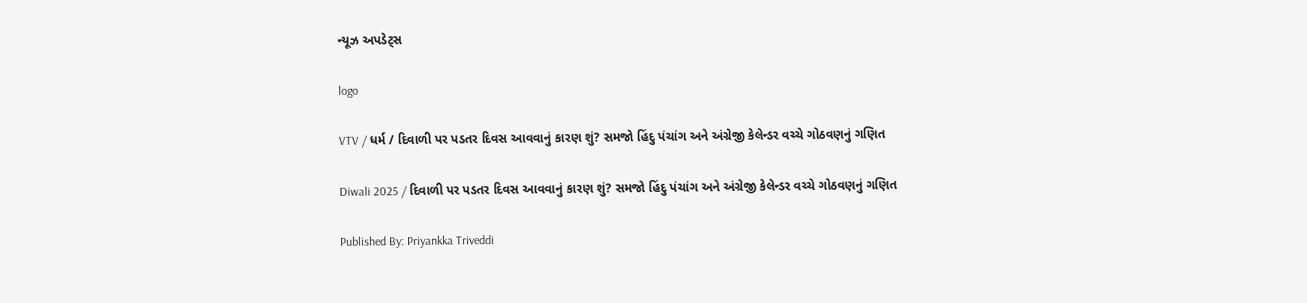ન્યૂઝ અપડેટ્સ

logo

VTV / ધર્મ / દિવાળી પર પડતર દિવસ આવવાનું કારણ શું? સમજો હિંદુ પંચાંગ અને અંગ્રેજી કેલેન્ડર વચ્ચે ગોઠવણનું ગણિત

Diwali 2025 / દિવાળી પર પડતર દિવસ આવવાનું કારણ શું? સમજો હિંદુ પંચાંગ અને અંગ્રેજી કેલેન્ડર વચ્ચે ગોઠવણનું ગણિત

Published By: Priyankka Triveddi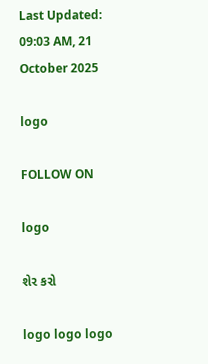Last Updated: 09:03 AM, 21 October 2025

logo

FOLLOW ON

logo

શેર કરો

logo logo logo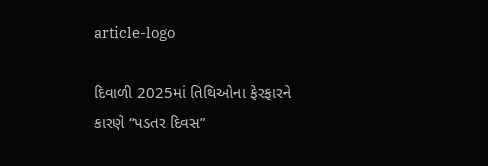article-logo

દિવાળી 2025માં તિથિઓના ફેરફારને કારણે “પડતર દિવસ”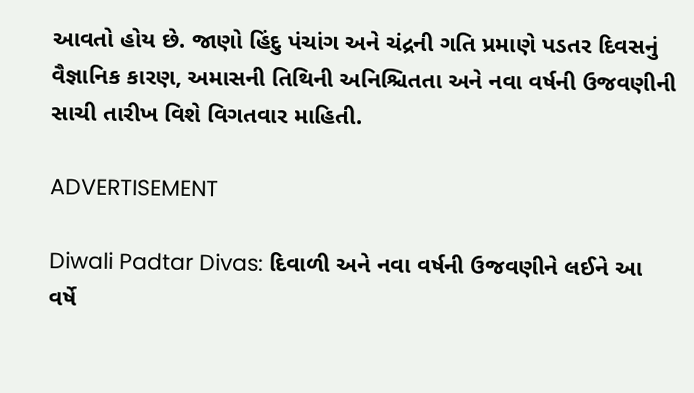આવતો હોય છે. જાણો હિંદુ પંચાંગ અને ચંદ્રની ગતિ પ્રમાણે પડતર દિવસનું વૈજ્ઞાનિક કારણ, અમાસની તિથિની અનિશ્ચિતતા અને નવા વર્ષની ઉજવણીની સાચી તારીખ વિશે વિગતવાર માહિતી.

ADVERTISEMENT

Diwali Padtar Divas: દિવાળી અને નવા વર્ષની ઉજવણીને લઈને આ વર્ષે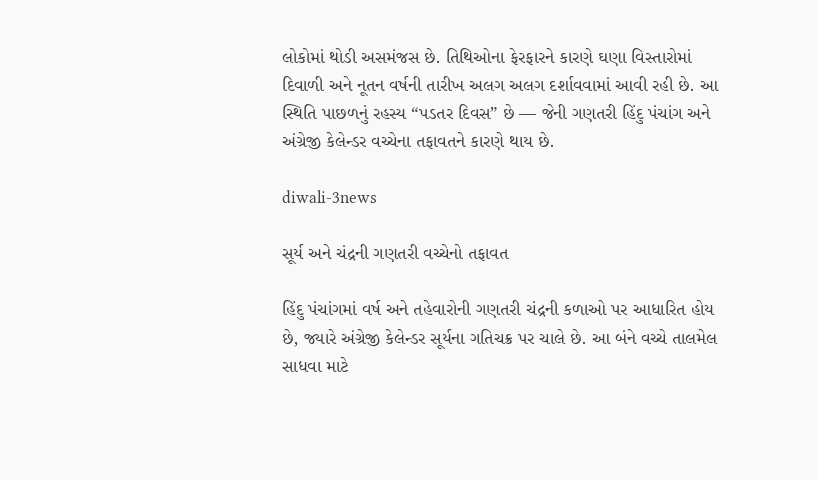લોકોમાં થોડી અસમંજસ છે. તિથિઓના ફેરફારને કારણે ઘણા વિસ્તારોમાં દિવાળી અને નૂતન વર્ષની તારીખ અલગ અલગ દર્શાવવામાં આવી રહી છે. આ સ્થિતિ પાછળનું રહસ્ય “પડતર દિવસ” છે — જેની ગણતરી હિંદુ પંચાંગ અને અંગ્રેજી કેલેન્ડર વચ્ચેના તફાવતને કારણે થાય છે.

diwali-3news

સૂર્ય અને ચંદ્રની ગણતરી વચ્ચેનો તફાવત

હિંદુ પંચાંગમાં વર્ષ અને તહેવારોની ગણતરી ચંદ્રની કળાઓ પર આધારિત હોય છે, જ્યારે અંગ્રેજી કેલેન્ડર સૂર્યના ગતિચક્ર પર ચાલે છે. આ બંને વચ્ચે તાલમેલ સાધવા માટે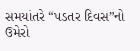સમયાંતરે “પડતર દિવસ”નો ઉમેરો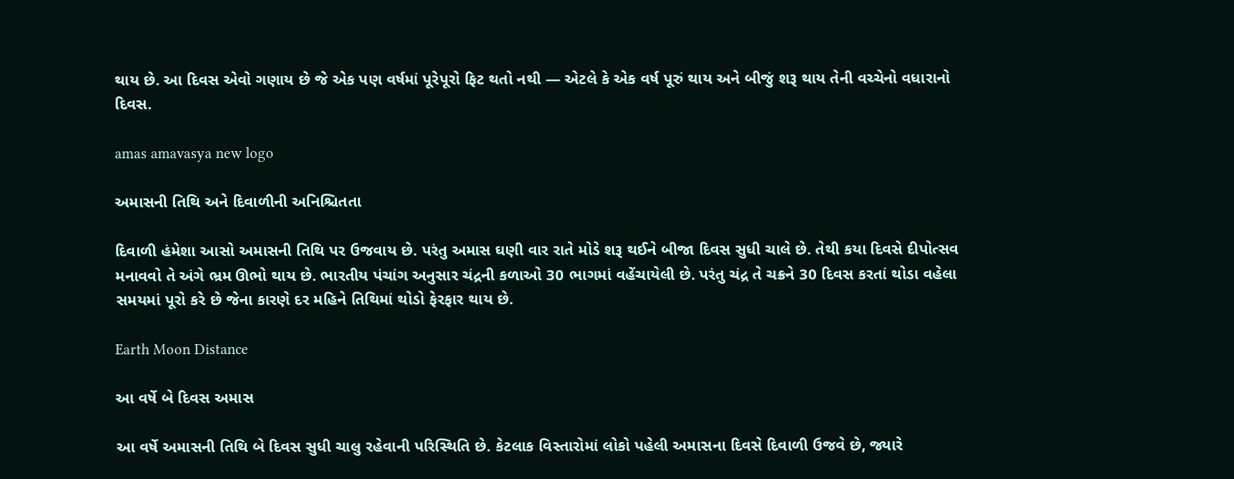થાય છે. આ દિવસ એવો ગણાય છે જે એક પણ વર્ષમાં પૂરેપૂરો ફિટ થતો નથી — એટલે કે એક વર્ષ પૂરું થાય અને બીજું શરૂ થાય તેની વચ્ચેનો વધારાનો દિવસ.

amas amavasya new logo

અમાસની તિથિ અને દિવાળીની અનિશ્ચિતતા

દિવાળી હંમેશા આસો અમાસની તિથિ પર ઉજવાય છે. પરંતુ અમાસ ઘણી વાર રાતે મોડે શરૂ થઈને બીજા દિવસ સુધી ચાલે છે. તેથી કયા દિવસે દીપોત્સવ મનાવવો તે અંગે ભ્રમ ઊભો થાય છે. ભારતીય પંચાંગ અનુસાર ચંદ્રની કળાઓ 30 ભાગમાં વહેંચાયેલી છે. પરંતુ ચંદ્ર તે ચક્રને 30 દિવસ કરતાં થોડા વહેલા સમયમાં પૂરો કરે છે જેના કારણે દર મહિને તિથિમાં થોડો ફેરફાર થાય છે.

Earth Moon Distance

આ વર્ષે બે દિવસ અમાસ

આ વર્ષે અમાસની તિથિ બે દિવસ સુધી ચાલુ રહેવાની પરિસ્થિતિ છે. કેટલાક વિસ્તારોમાં લોકો પહેલી અમાસના દિવસે દિવાળી ઉજવે છે, જ્યારે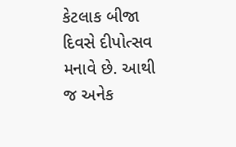કેટલાક બીજા દિવસે દીપોત્સવ મનાવે છે. આથી જ અનેક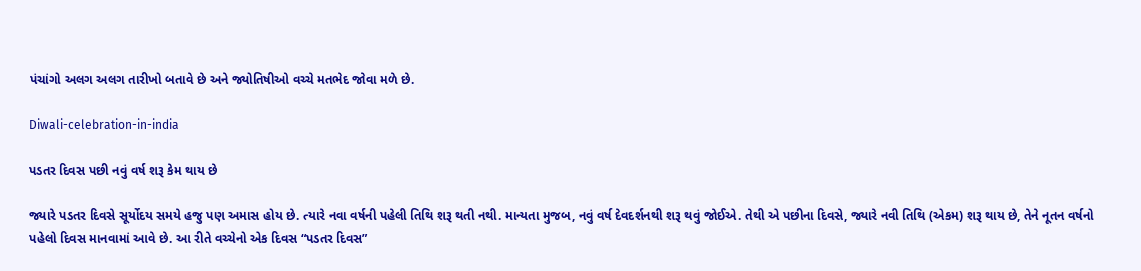પંચાંગો અલગ અલગ તારીખો બતાવે છે અને જ્યોતિષીઓ વચ્ચે મતભેદ જોવા મળે છે.

Diwali-celebration-in-india

પડતર દિવસ પછી નવું વર્ષ શરૂ કેમ થાય છે

જ્યારે પડતર દિવસે સૂર્યોદય સમયે હજુ પણ અમાસ હોય છે. ત્યારે નવા વર્ષની પહેલી તિથિ શરૂ થતી નથી. માન્યતા મુજબ, નવું વર્ષ દેવદર્શનથી શરૂ થવું જોઈએ. તેથી એ પછીના દિવસે, જ્યારે નવી તિથિ (એકમ) શરૂ થાય છે, તેને નૂતન વર્ષનો પહેલો દિવસ માનવામાં આવે છે. આ રીતે વચ્ચેનો એક દિવસ “પડતર દિવસ”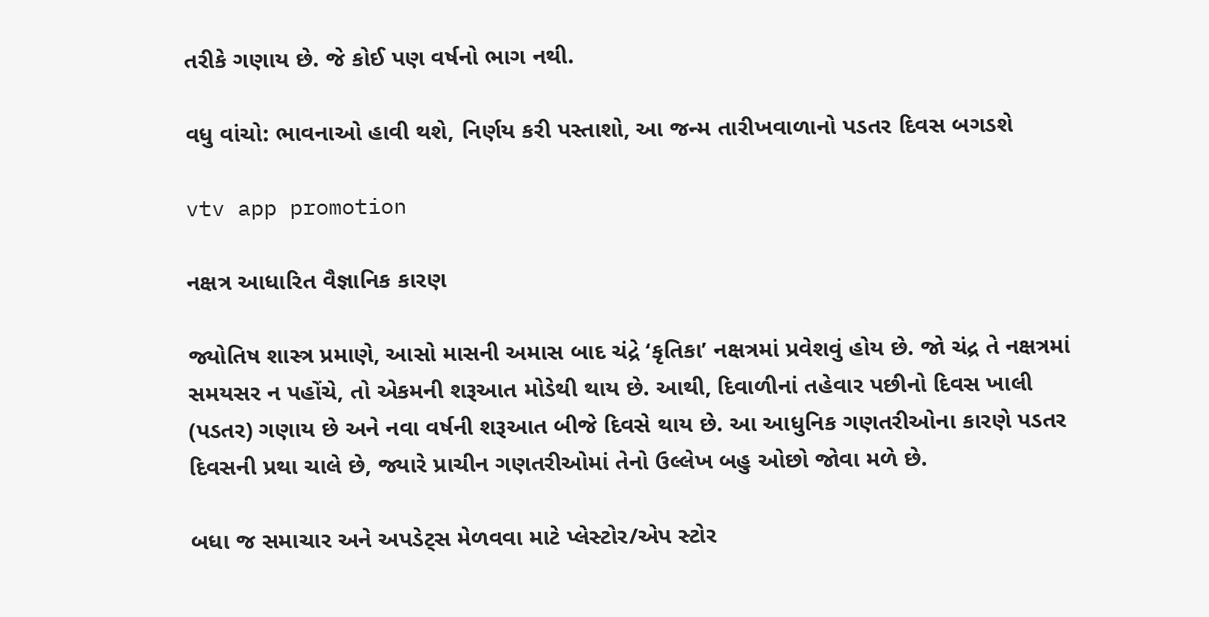તરીકે ગણાય છે. જે કોઈ પણ વર્ષનો ભાગ નથી.

વધુ વાંચો: ભાવનાઓ હાવી થશે, નિર્ણય કરી પસ્તાશો, આ જન્મ તારીખવાળાનો પડતર દિવસ બગડશે

vtv app promotion

નક્ષત્ર આધારિત વૈજ્ઞાનિક કારણ

જ્યોતિષ શાસ્ત્ર પ્રમાણે, આસો માસની અમાસ બાદ ચંદ્રે ‘કૃતિકા’ નક્ષત્રમાં પ્રવેશવું હોય છે. જો ચંદ્ર તે નક્ષત્રમાં સમયસર ન પહોંચે, તો એકમની શરૂઆત મોડેથી થાય છે. આથી, દિવાળીનાં તહેવાર પછીનો દિવસ ખાલી (પડતર) ગણાય છે અને નવા વર્ષની શરૂઆત બીજે દિવસે થાય છે. આ આધુનિક ગણતરીઓના કારણે પડતર દિવસની પ્રથા ચાલે છે, જ્યારે પ્રાચીન ગણતરીઓમાં તેનો ઉલ્લેખ બહુ ઓછો જોવા મળે છે.

બધા જ સમાચાર અને અપડેટ્સ મેળવવા માટે પ્લેસ્ટોર/એપ સ્ટોર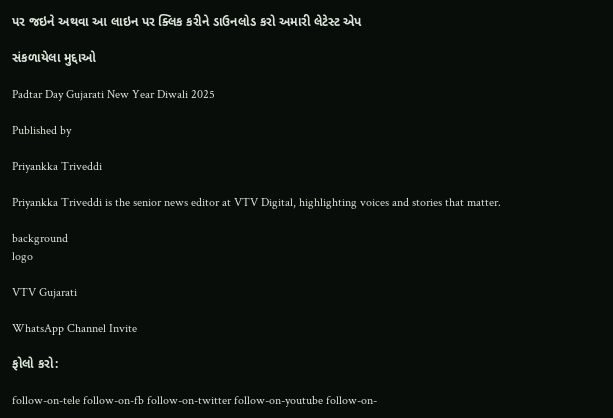પર જઇને અથવા આ લાઇન પર ક્લિક કરીને ડાઉનલોડ કરો અમારી લેટેસ્ટ એપ

સંકળાયેલા મુદ્દાઓ

Padtar Day Gujarati New Year Diwali 2025

Published by

Priyankka Triveddi

Priyankka Triveddi is the senior news editor at VTV Digital, highlighting voices and stories that matter.

background
logo

VTV Gujarati

WhatsApp Channel Invite

ફોલો કરો:

follow-on-tele follow-on-fb follow-on-twitter follow-on-youtube follow-on-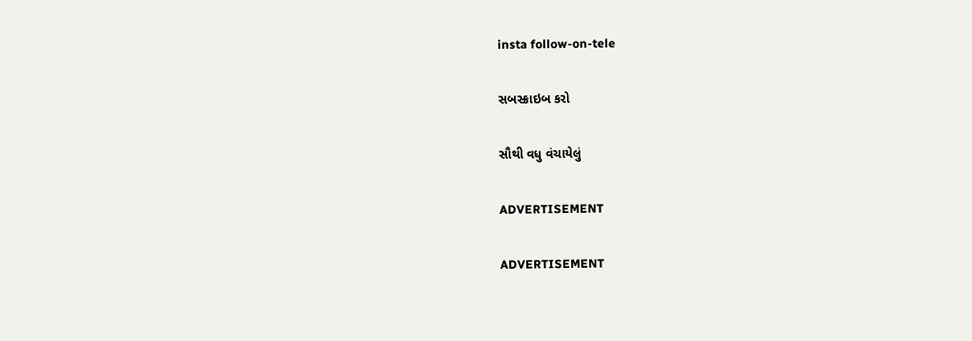insta follow-on-tele

સબસ્ક્રાઇબ કરો

સૌથી વધુ વંચાયેલું

ADVERTISEMENT

ADVERTISEMENT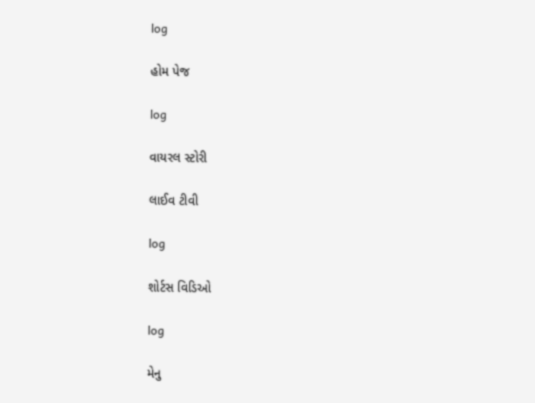log

હોમ પેજ

log

વાયરલ સ્ટોરી

લાઈવ ટીવી

log

શોર્ટસ વિડિઓ

log

મેનુ